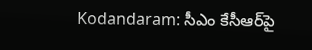Kodandaram: సీఎం కేసీఆర్‌పై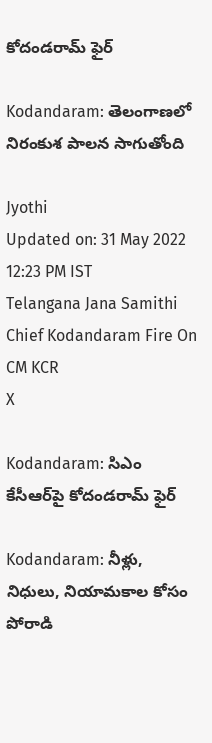కోదండరామ్‌ ఫైర్

Kodandaram: తెలంగాణలో నిరంకుశ పాలన సాగుతోంది

Jyothi
Updated on: 31 May 2022 12:23 PM IST
Telangana Jana Samithi Chief Kodandaram Fire On CM KCR
X

Kodandaram: సిఎం కేసీఆర్‌పై కోదండరామ్‌ ఫైర్

Kodandaram: నీళ్లు, నిధులు, నియామకాల కోసం పోరాడి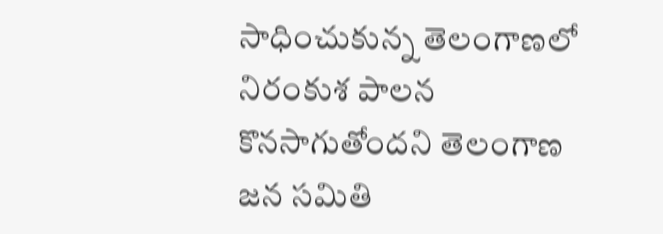సాధించుకున్న తెలంగాణలో నిరంకుశ పాలన కొనసాగుతోందని తెలంగాణ జన సమితి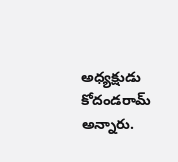అధ్యక్షుడు కోదండరామ్‌ అన్నారు.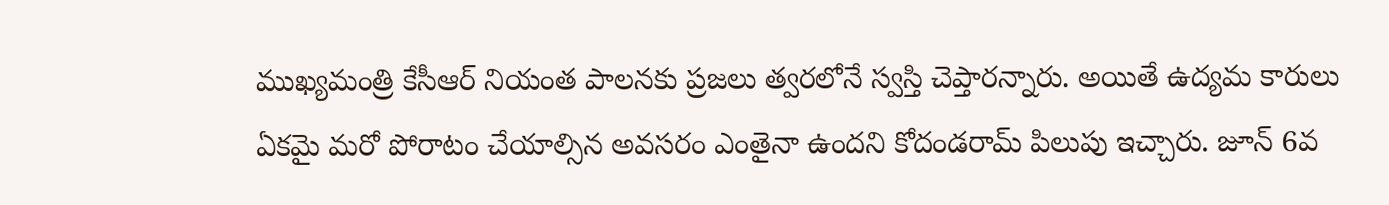ముఖ్యమంత్రి కేసీఆర్‌ నియంత పాలనకు ప్రజలు త్వరలోనే స్వస్తి చెప్తారన్నారు. అయితే ఉద్యమ కారులు ఏకమై మరో పోరాటం చేయాల్సిన అవసరం ఎంతైనా ఉందని కోదండరామ్‌ పిలుపు ఇచ్చారు. జూన్‌ 6వ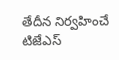తేదీన నిర్వహించే టిజేఎస్‌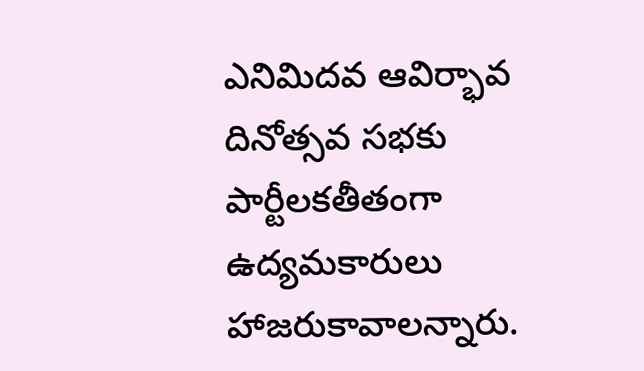ఎనిమిదవ ఆవిర్భావ దినోత్సవ సభకు పార్టీలకతీతంగా ఉద్యమకారులు హాజరుకావాలన్నారు.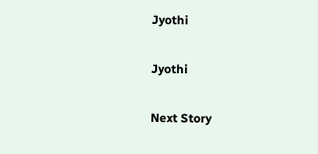Jyothi

Jyothi

Next Story